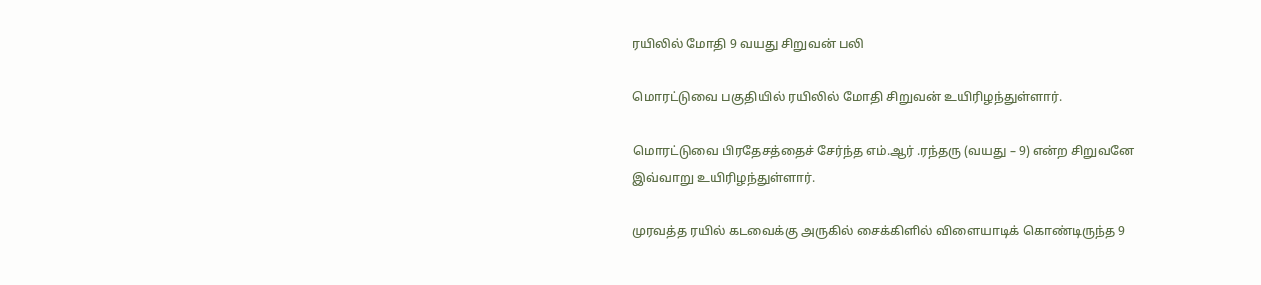ரயிலில் மோதி 9 வயது சிறுவன் பலி

மொரட்டுவை பகுதியில் ரயிலில் மோதி சிறுவன் உயிரிழந்துள்ளார்.

மொரட்டுவை பிரதேசத்தைச் சேர்ந்த எம்.ஆர் .ரந்தரு (வயது – 9) என்ற சிறுவனே இவ்வாறு உயிரிழந்துள்ளார்.

முரவத்த ரயில் கடவைக்கு அருகில் சைக்கிளில் விளையாடிக் கொண்டிருந்த 9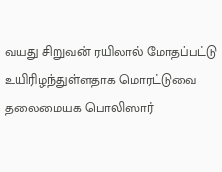வயது சிறுவன் ரயிலால் மோதப்பட்டு உயிரிழந்துள்ளதாக மொரட்டுவை தலைமையக பொலிஸார்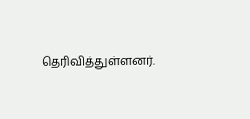தெரிவித்துள்ளனர்.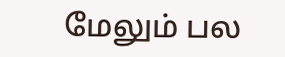மேலும் பல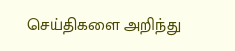செய்திகளை அறிந்து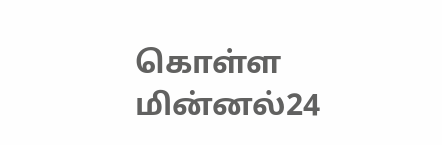கொள்ள மின்னல்24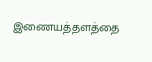இணையத்தளத்தை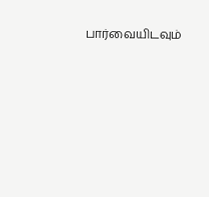பார்வையிடவும்